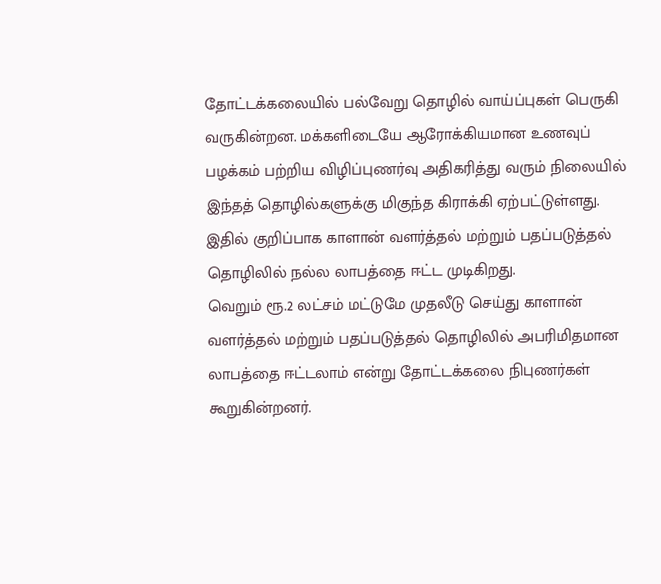தோட்டக்கலையில் பல்வேறு தொழில் வாய்ப்புகள் பெருகி வருகின்றன. மக்களிடையே ஆரோக்கியமான உணவுப் பழக்கம் பற்றிய விழிப்புணர்வு அதிகரித்து வரும் நிலையில் இந்தத் தொழில்களுக்கு மிகுந்த கிராக்கி ஏற்பட்டுள்ளது. இதில் குறிப்பாக காளான் வளர்த்தல் மற்றும் பதப்படுத்தல் தொழிலில் நல்ல லாபத்தை ஈட்ட முடிகிறது.
வெறும் ரூ.2 லட்சம் மட்டுமே முதலீடு செய்து காளான் வளர்த்தல் மற்றும் பதப்படுத்தல் தொழிலில் அபரிமிதமான லாபத்தை ஈட்டலாம் என்று தோட்டக்கலை நிபுணர்கள் கூறுகின்றனர்.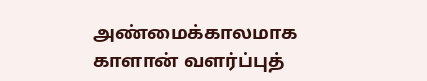அண்மைக்காலமாக காளான் வளர்ப்புத்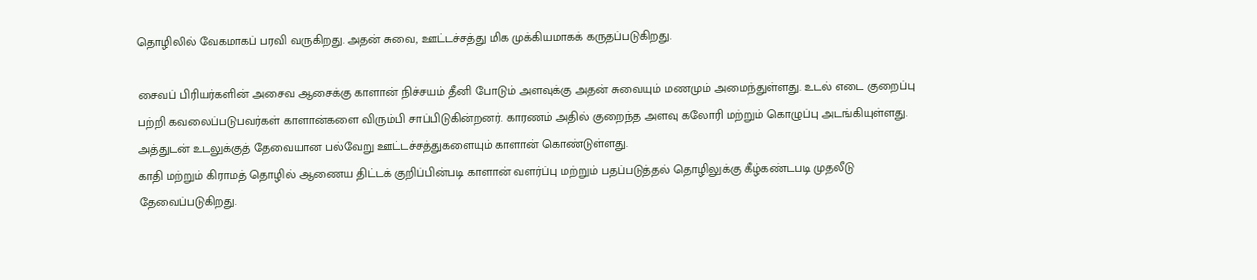தொழிலில் வேகமாகப் பரவி வருகிறது. அதன் சுவை, ஊட்டச்சத்து மிக முக்கியமாகக் கருதப்படுகிறது.

சைவப் பிரியர்களின் அசைவ ஆசைக்கு காளான் நிச்சயம் தீனி போடும் அளவுக்கு அதன் சுவையும் மணமும் அமைந்துள்ளது. உடல் எடை குறைப்பு பற்றி கவலைப்படுபவர்கள் காளான்களை விரும்பி சாப்பிடுகின்றனர். காரணம் அதில் குறைந்த அளவு கலோரி மற்றும் கொழுப்பு அடங்கியுள்ளது. அத்துடன் உடலுக்குத் தேவையான பல்வேறு ஊட்டச்சத்துகளையும் காளான் கொண்டுள்ளது.
காதி மற்றும் கிராமத் தொழில் ஆணைய திட்டக் குறிப்பின்படி காளான் வளர்ப்பு மற்றும் பதப்படுத்தல் தொழிலுக்கு கீழ்கண்டபடி முதலீடு தேவைப்படுகிறது.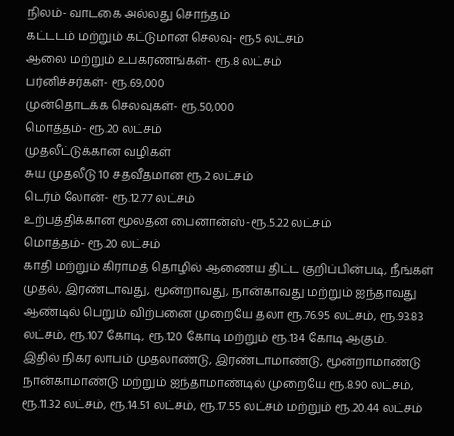நிலம்- வாடகை அல்லது சொந்தம்
கட்டடம் மற்றும் கட்டுமான செலவு- ரூ5 லட்சம்
ஆலை மற்றும் உபகரணங்கள்- ரூ.8 லட்சம்
பர்னிச்சர்கள்- ரூ.69,000
முன்தொடக்க செலவுகள்- ரூ.50,000
மொத்தம்- ரூ.20 லட்சம்
முதலீட்டுக்கான வழிகள்
சுய முதலீடு 10 சதவீதமான ரூ.2 லட்சம்
டெர்ம் லோன்- ரூ.12.77 லட்சம்
உற்பத்திக்கான மூலதன பைனான்ஸ்-ரூ.5.22 லட்சம்
மொத்தம்- ரூ.20 லட்சம்
காதி மற்றும் கிராமத் தொழில் ஆணைய திட்ட குறிப்பின்படி, நீங்கள் முதல், இரண்டாவது, மூன்றாவது, நான்காவது மற்றும் ஐந்தாவது ஆண்டில் பெறும் விற்பனை முறையே தலா ரூ.76.95 லட்சம், ரூ.93.83 லட்சம், ரூ.107 கோடி, ரூ.120 கோடி மற்றும் ரூ.134 கோடி ஆகும்.
இதில் நிகர லாபம் முதலாண்டு, இரண்டாமாண்டு, மூன்றாமாண்டு நான்காமாண்டு மற்றும் ஐந்தாமாண்டில் முறையே ரூ.8.90 லட்சம், ரூ.11.32 லட்சம், ரூ.14.51 லட்சம், ரூ.17.55 லட்சம் மற்றும் ரூ.20.44 லட்சம்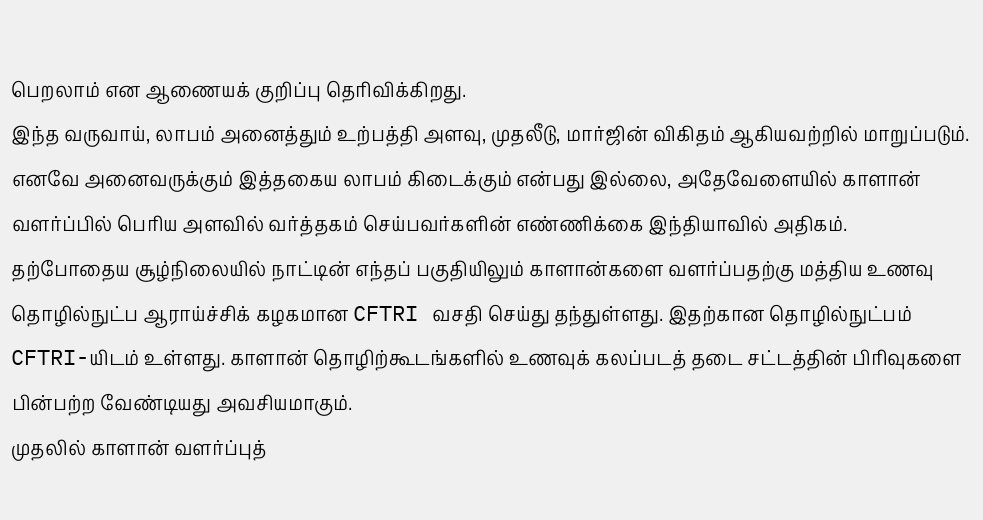பெறலாம் என ஆணையக் குறிப்பு தெரிவிக்கிறது.
இந்த வருவாய், லாபம் அனைத்தும் உற்பத்தி அளவு, முதலீடு, மார்ஜின் விகிதம் ஆகியவற்றில் மாறுப்படும். எனவே அனைவருக்கும் இத்தகைய லாபம் கிடைக்கும் என்பது இல்லை, அதேவேளையில் காளான் வளர்ப்பில் பெரிய அளவில் வர்த்தகம் செய்பவர்களின் எண்ணிக்கை இந்தியாவில் அதிகம்.
தற்போதைய சூழ்நிலையில் நாட்டின் எந்தப் பகுதியிலும் காளான்களை வளர்ப்பதற்கு மத்திய உணவு தொழில்நுட்ப ஆராய்ச்சிக் கழகமான CFTRI வசதி செய்து தந்துள்ளது. இதற்கான தொழில்நுட்பம் CFTRI-யிடம் உள்ளது. காளான் தொழிற்கூடங்களில் உணவுக் கலப்படத் தடை சட்டத்தின் பிரிவுகளை பின்பற்ற வேண்டியது அவசியமாகும்.
முதலில் காளான் வளர்ப்புத்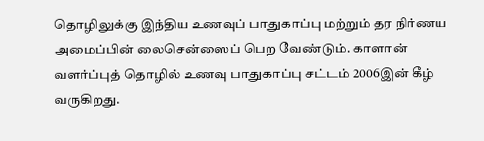தொழிலுக்கு இந்திய உணவுப் பாதுகாப்பு மற்றும் தர நிர்ணய அமைப்பின் லைசென்ஸைப் பெற வேண்டும். காளான் வளர்ப்புத் தொழில் உணவு பாதுகாப்பு சட்டம் 2006இன் கீழ் வருகிறது.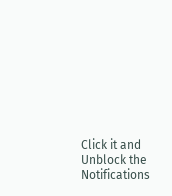Click it and Unblock the Notifications